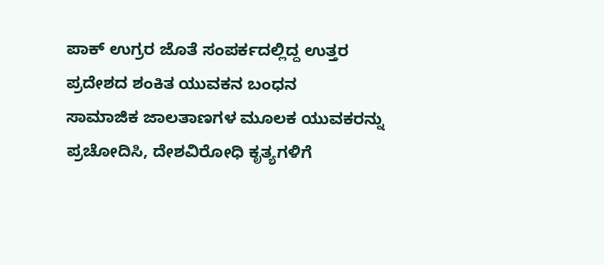ಪಾಕ್ ಉಗ್ರರ ಜೊತೆ ಸಂಪರ್ಕದಲ್ಲಿದ್ದ ಉತ್ತರ ಪ್ರದೇಶದ ಶಂಕಿತ ಯುವಕನ ಬಂಧನ
ಸಾಮಾಜಿಕ ಜಾಲತಾಣಗಳ ಮೂಲಕ ಯುವಕರನ್ನು ಪ್ರಚೋದಿಸಿ, ದೇಶವಿರೋಧಿ ಕೃತ್ಯಗಳಿಗೆ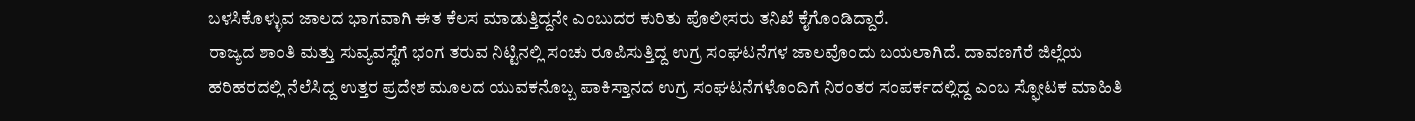ಬಳಸಿಕೊಳ್ಳುವ ಜಾಲದ ಭಾಗವಾಗಿ ಈತ ಕೆಲಸ ಮಾಡುತ್ತಿದ್ದನೇ ಎಂಬುದರ ಕುರಿತು ಪೊಲೀಸರು ತನಿಖೆ ಕೈಗೊಂಡಿದ್ದಾರೆ.
ರಾಜ್ಯದ ಶಾಂತಿ ಮತ್ತು ಸುವ್ಯವಸ್ಥೆಗೆ ಭಂಗ ತರುವ ನಿಟ್ಟಿನಲ್ಲಿ ಸಂಚು ರೂಪಿಸುತ್ತಿದ್ದ ಉಗ್ರ ಸಂಘಟನೆಗಳ ಜಾಲವೊಂದು ಬಯಲಾಗಿದೆ. ದಾವಣಗೆರೆ ಜಿಲ್ಲೆಯ ಹರಿಹರದಲ್ಲಿ ನೆಲೆಸಿದ್ದ ಉತ್ತರ ಪ್ರದೇಶ ಮೂಲದ ಯುವಕನೊಬ್ಬ ಪಾಕಿಸ್ತಾನದ ಉಗ್ರ ಸಂಘಟನೆಗಳೊಂದಿಗೆ ನಿರಂತರ ಸಂಪರ್ಕದಲ್ಲಿದ್ದ ಎಂಬ ಸ್ಫೋಟಕ ಮಾಹಿತಿ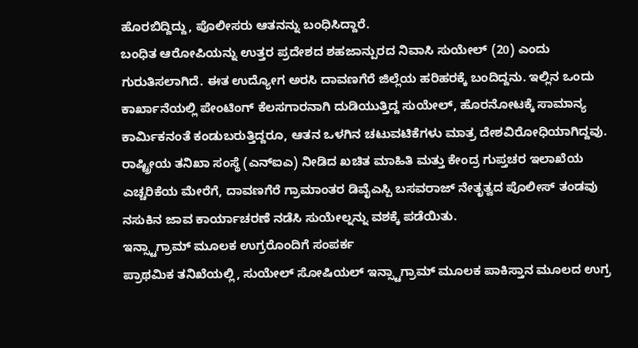ಹೊರಬಿದ್ದಿದ್ದು, ಪೊಲೀಸರು ಆತನನ್ನು ಬಂಧಿಸಿದ್ದಾರೆ.
ಬಂಧಿತ ಆರೋಪಿಯನ್ನು ಉತ್ತರ ಪ್ರದೇಶದ ಶಹಜಾನ್ಪುರದ ನಿವಾಸಿ ಸುಯೇಲ್ (20) ಎಂದು ಗುರುತಿಸಲಾಗಿದೆ. ಈತ ಉದ್ಯೋಗ ಅರಸಿ ದಾವಣಗೆರೆ ಜಿಲ್ಲೆಯ ಹರಿಹರಕ್ಕೆ ಬಂದಿದ್ದನು. ಇಲ್ಲಿನ ಒಂದು ಕಾರ್ಖಾನೆಯಲ್ಲಿ ಪೇಂಟಿಂಗ್ ಕೆಲಸಗಾರನಾಗಿ ದುಡಿಯುತ್ತಿದ್ದ ಸುಯೇಲ್, ಹೊರನೋಟಕ್ಕೆ ಸಾಮಾನ್ಯ ಕಾರ್ಮಿಕನಂತೆ ಕಂಡುಬರುತ್ತಿದ್ದರೂ, ಆತನ ಒಳಗಿನ ಚಟುವಟಿಕೆಗಳು ಮಾತ್ರ ದೇಶವಿರೋಧಿಯಾಗಿದ್ದವು. ರಾಷ್ಟ್ರೀಯ ತನಿಖಾ ಸಂಸ್ಥೆ (ಎನ್ಐಎ) ನೀಡಿದ ಖಚಿತ ಮಾಹಿತಿ ಮತ್ತು ಕೇಂದ್ರ ಗುಪ್ತಚರ ಇಲಾಖೆಯ ಎಚ್ಚರಿಕೆಯ ಮೇರೆಗೆ, ದಾವಣಗೆರೆ ಗ್ರಾಮಾಂತರ ಡಿವೈಎಸ್ಪಿ ಬಸವರಾಜ್ ನೇತೃತ್ವದ ಪೊಲೀಸ್ ತಂಡವು ನಸುಕಿನ ಜಾವ ಕಾರ್ಯಾಚರಣೆ ನಡೆಸಿ ಸುಯೇಲ್ನನ್ನು ವಶಕ್ಕೆ ಪಡೆಯಿತು.
ಇನ್ಸ್ಟಾಗ್ರಾಮ್ ಮೂಲಕ ಉಗ್ರರೊಂದಿಗೆ ಸಂಪರ್ಕ
ಪ್ರಾಥಮಿಕ ತನಿಖೆಯಲ್ಲಿ, ಸುಯೇಲ್ ಸೋಷಿಯಲ್ ಇನ್ಸ್ಟಾಗ್ರಾಮ್ ಮೂಲಕ ಪಾಕಿಸ್ತಾನ ಮೂಲದ ಉಗ್ರ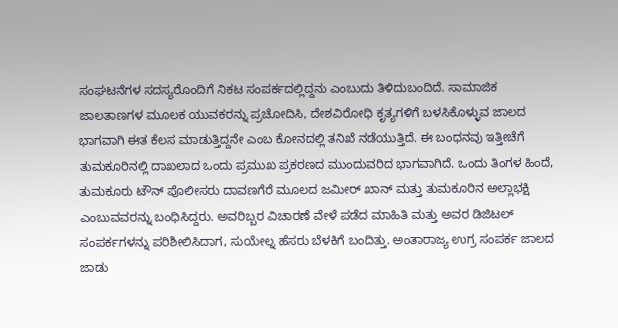ಸಂಘಟನೆಗಳ ಸದಸ್ಯರೊಂದಿಗೆ ನಿಕಟ ಸಂಪರ್ಕದಲ್ಲಿದ್ದನು ಎಂಬುದು ತಿಳಿದುಬಂದಿದೆ. ಸಾಮಾಜಿಕ ಜಾಲತಾಣಗಳ ಮೂಲಕ ಯುವಕರನ್ನು ಪ್ರಚೋದಿಸಿ, ದೇಶವಿರೋಧಿ ಕೃತ್ಯಗಳಿಗೆ ಬಳಸಿಕೊಳ್ಳುವ ಜಾಲದ ಭಾಗವಾಗಿ ಈತ ಕೆಲಸ ಮಾಡುತ್ತಿದ್ದನೇ ಎಂಬ ಕೋನದಲ್ಲಿ ತನಿಖೆ ನಡೆಯುತ್ತಿದೆ. ಈ ಬಂಧನವು ಇತ್ತೀಚೆಗೆ ತುಮಕೂರಿನಲ್ಲಿ ದಾಖಲಾದ ಒಂದು ಪ್ರಮುಖ ಪ್ರಕರಣದ ಮುಂದುವರಿದ ಭಾಗವಾಗಿದೆ. ಒಂದು ತಿಂಗಳ ಹಿಂದೆ, ತುಮಕೂರು ಟೌನ್ ಪೊಲೀಸರು ದಾವಣಗೆರೆ ಮೂಲದ ಜಮೀರ್ ಖಾನ್ ಮತ್ತು ತುಮಕೂರಿನ ಅಲ್ಲಾಭಕ್ಷಿ ಎಂಬುವವರನ್ನು ಬಂಧಿಸಿದ್ದರು. ಅವರಿಬ್ಬರ ವಿಚಾರಣೆ ವೇಳೆ ಪಡೆದ ಮಾಹಿತಿ ಮತ್ತು ಅವರ ಡಿಜಿಟಲ್ ಸಂಪರ್ಕಗಳನ್ನು ಪರಿಶೀಲಿಸಿದಾಗ, ಸುಯೇಲ್ನ ಹೆಸರು ಬೆಳಕಿಗೆ ಬಂದಿತ್ತು. ಅಂತಾರಾಜ್ಯ ಉಗ್ರ ಸಂಪರ್ಕ ಜಾಲದ ಜಾಡು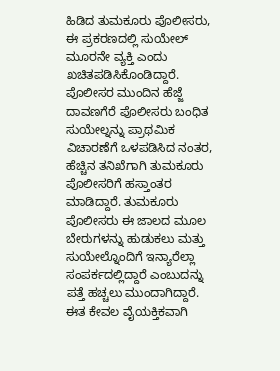ಹಿಡಿದ ತುಮಕೂರು ಪೊಲೀಸರು, ಈ ಪ್ರಕರಣದಲ್ಲಿ ಸುಯೇಲ್ ಮೂರನೇ ವ್ಯಕ್ತಿ ಎಂದು ಖಚಿತಪಡಿಸಿಕೊಂಡಿದ್ದಾರೆ.
ಪೊಲೀಸರ ಮುಂದಿನ ಹೆಜ್ಜೆ
ದಾವಣಗೆರೆ ಪೊಲೀಸರು ಬಂಧಿತ ಸುಯೇಲ್ನನ್ನು ಪ್ರಾಥಮಿಕ ವಿಚಾರಣೆಗೆ ಒಳಪಡಿಸಿದ ನಂತರ, ಹೆಚ್ಚಿನ ತನಿಖೆಗಾಗಿ ತುಮಕೂರು ಪೊಲೀಸರಿಗೆ ಹಸ್ತಾಂತರ ಮಾಡಿದ್ದಾರೆ. ತುಮಕೂರು ಪೊಲೀಸರು ಈ ಜಾಲದ ಮೂಲ ಬೇರುಗಳನ್ನು ಹುಡುಕಲು ಮತ್ತು ಸುಯೇಲ್ನೊಂದಿಗೆ ಇನ್ಯಾರೆಲ್ಲಾ ಸಂಪರ್ಕದಲ್ಲಿದ್ದಾರೆ ಎಂಬುದನ್ನು ಪತ್ತೆ ಹಚ್ಚಲು ಮುಂದಾಗಿದ್ದಾರೆ. ಈತ ಕೇವಲ ವೈಯಕ್ತಿಕವಾಗಿ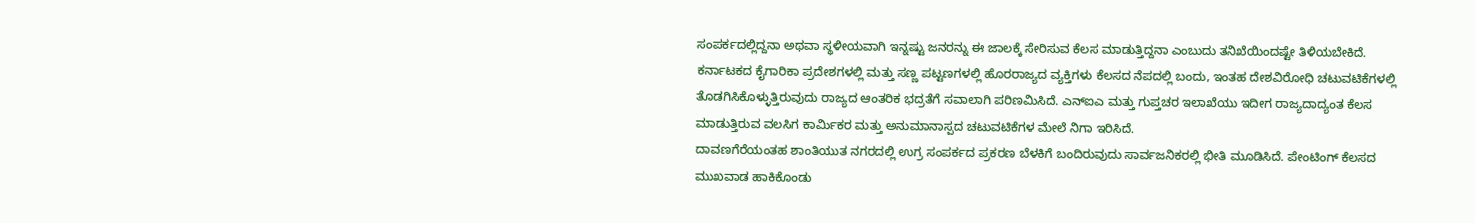ಸಂಪರ್ಕದಲ್ಲಿದ್ದನಾ ಅಥವಾ ಸ್ಥಳೀಯವಾಗಿ ಇನ್ನಷ್ಟು ಜನರನ್ನು ಈ ಜಾಲಕ್ಕೆ ಸೇರಿಸುವ ಕೆಲಸ ಮಾಡುತ್ತಿದ್ದನಾ ಎಂಬುದು ತನಿಖೆಯಿಂದಷ್ಟೇ ತಿಳಿಯಬೇಕಿದೆ. ಕರ್ನಾಟಕದ ಕೈಗಾರಿಕಾ ಪ್ರದೇಶಗಳಲ್ಲಿ ಮತ್ತು ಸಣ್ಣ ಪಟ್ಟಣಗಳಲ್ಲಿ ಹೊರರಾಜ್ಯದ ವ್ಯಕ್ತಿಗಳು ಕೆಲಸದ ನೆಪದಲ್ಲಿ ಬಂದು, ಇಂತಹ ದೇಶವಿರೋಧಿ ಚಟುವಟಿಕೆಗಳಲ್ಲಿ ತೊಡಗಿಸಿಕೊಳ್ಳುತ್ತಿರುವುದು ರಾಜ್ಯದ ಆಂತರಿಕ ಭದ್ರತೆಗೆ ಸವಾಲಾಗಿ ಪರಿಣಮಿಸಿದೆ. ಎನ್ಐಎ ಮತ್ತು ಗುಪ್ತಚರ ಇಲಾಖೆಯು ಇದೀಗ ರಾಜ್ಯದಾದ್ಯಂತ ಕೆಲಸ ಮಾಡುತ್ತಿರುವ ವಲಸಿಗ ಕಾರ್ಮಿಕರ ಮತ್ತು ಅನುಮಾನಾಸ್ಪದ ಚಟುವಟಿಕೆಗಳ ಮೇಲೆ ನಿಗಾ ಇರಿಸಿದೆ.
ದಾವಣಗೆರೆಯಂತಹ ಶಾಂತಿಯುತ ನಗರದಲ್ಲಿ ಉಗ್ರ ಸಂಪರ್ಕದ ಪ್ರಕರಣ ಬೆಳಕಿಗೆ ಬಂದಿರುವುದು ಸಾರ್ವಜನಿಕರಲ್ಲಿ ಭೀತಿ ಮೂಡಿಸಿದೆ. ಪೇಂಟಿಂಗ್ ಕೆಲಸದ ಮುಖವಾಡ ಹಾಕಿಕೊಂಡು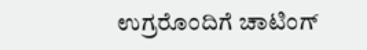ಉಗ್ರರೊಂದಿಗೆ ಚಾಟಿಂಗ್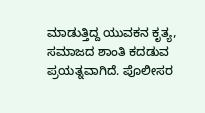ಮಾಡುತ್ತಿದ್ದ ಯುವಕನ ಕೃತ್ಯ, ಸಮಾಜದ ಶಾಂತಿ ಕದಡುವ ಪ್ರಯತ್ನವಾಗಿದೆ. ಪೊಲೀಸರ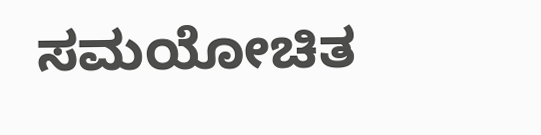ಸಮಯೋಚಿತ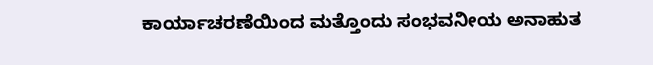ಕಾರ್ಯಾಚರಣೆಯಿಂದ ಮತ್ತೊಂದು ಸಂಭವನೀಯ ಅನಾಹುತ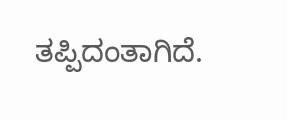ತಪ್ಪಿದಂತಾಗಿದೆ.